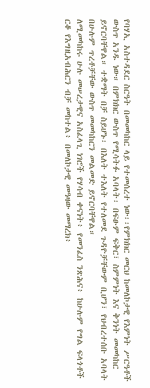የባሃኢ አስተዳደር ስርዓት በመመካከር ላይ የተመሰረተ ነው፡፡የምክክር መርህ ከመለኮታዊ የእምነት ሥርዓቶች ውስጥ አንዱ ነው። በምክክር ውስጥ የሚሳትፉ አባላት፡ በፍፁም ፍቅር፣ ስምምነት እና ቅንነት መመካከር ይኖርባቸዋል። ተቋማት በቻ ስይሆኑ፡ በእለት ተእለት የተለመደ ጉዳዮቻቸውም ቢሆን፣ የህብረተሰቡ አባላት በሁሉም ጥረቶቻቸው ውስጥ መመካከርን መልመድ ይኖርባቸዋል።
ለሚመካከሩ ሁሉ መሠረታዊና አስፈላጊ ነገሮች የሃሳብ ቀናነት፥ የመንፈስ ንጽሕና፥ ከሁሉም የግል ፍላጎቶች ርቆ የእግዚአብሕርን ብቻ መከተል፥ በመለኮታዊ መዓዛው መማረክ፥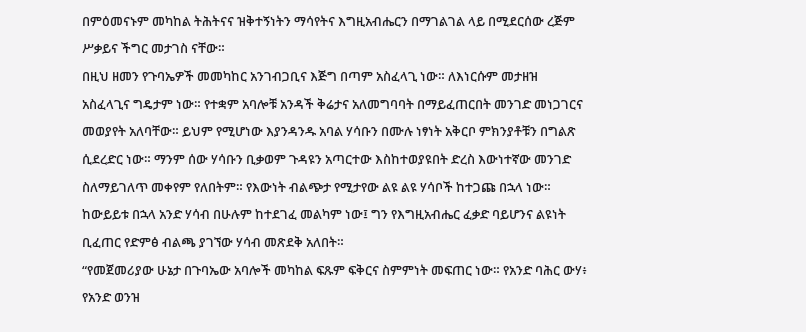በምዕመናኑም መካከል ትሕትናና ዝቅተኝነትን ማሳየትና እግዚአብሔርን በማገልገል ላይ በሚደርሰው ረጅም ሥቃይና ችግር መታገስ ናቸው።
በዚህ ዘመን የጉባኤዎች መመካከር አንገብጋቢና እጅግ በጣም አስፈላጊ ነው። ለእነርሱም መታዘዝ አስፈላጊና ግዴታም ነው። የተቋም አባሎቹ አንዳች ቅሬታና አለመግባባት በማይፈጠርበት መንገድ መነጋገርና መወያየት አለባቸው። ይህም የሚሆነው እያንዳንዱ አባል ሃሳቡን በሙሉ ነፃነት አቅርቦ ምክንያቶቹን በግልጽ ሲደረድር ነው። ማንም ሰው ሃሳቡን ቢቃወም ጉዳዩን አጣርተው እስከተወያዩበት ድረስ እውነተኛው መንገድ ስለማይገለጥ መቀየም የለበትም። የእውነት ብልጭታ የሚታየው ልዩ ልዩ ሃሳቦች ከተጋጩ በኋላ ነው። ከውይይቱ በኋላ አንድ ሃሳብ በሁሉም ከተደገፈ መልካም ነው፤ ግን የእግዚአብሔር ፈቃድ ባይሆንና ልዩነት ቢፈጠር የድምፅ ብልጫ ያገኘው ሃሳብ መጽደቅ አለበት።
“የመጀመሪያው ሁኔታ በጉባኤው አባሎች መካከል ፍጹም ፍቅርና ስምምነት መፍጠር ነው። የአንድ ባሕር ውሃ፥ የአንድ ወንዝ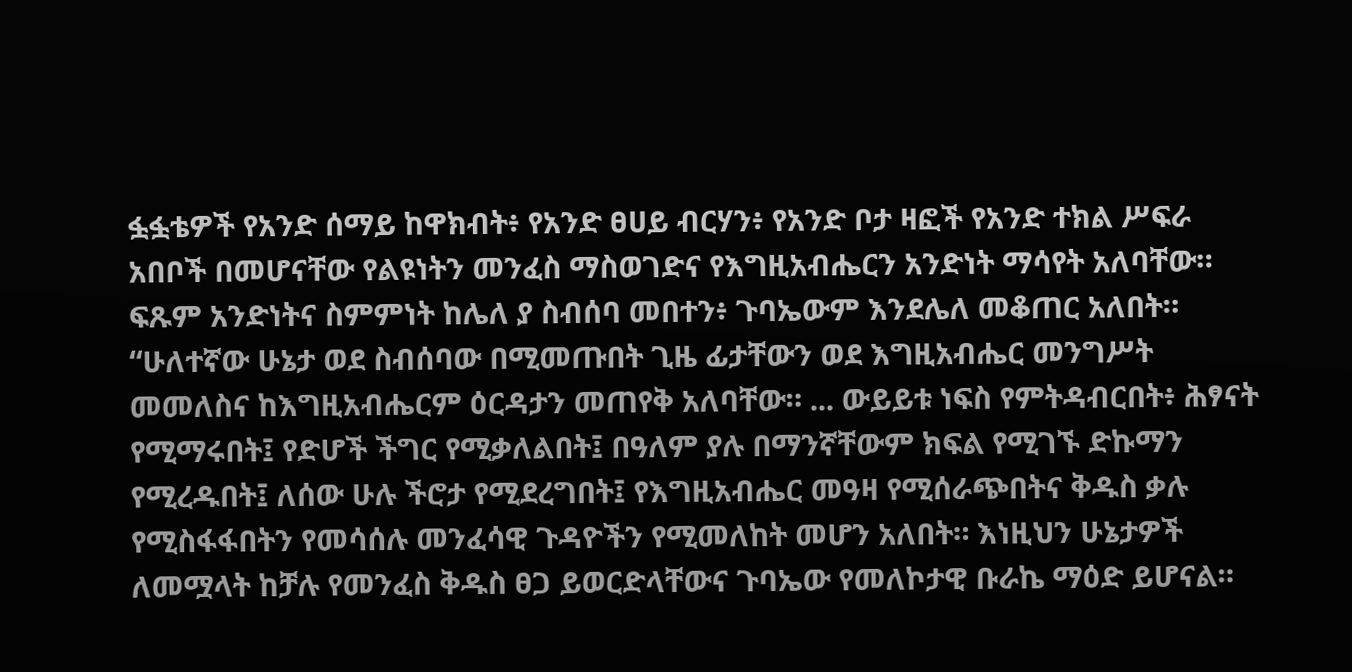ፏፏቴዎች የአንድ ሰማይ ከዋክብት፥ የአንድ ፀሀይ ብርሃን፥ የአንድ ቦታ ዛፎች የአንድ ተክል ሥፍራ አበቦች በመሆናቸው የልዩነትን መንፈስ ማስወገድና የእግዚአብሔርን አንድነት ማሳየት አለባቸው። ፍጹም አንድነትና ስምምነት ከሌለ ያ ስብሰባ መበተን፥ ጉባኤውም እንደሌለ መቆጠር አለበት። “ሁለተኛው ሁኔታ ወደ ስብሰባው በሚመጡበት ጊዜ ፊታቸውን ወደ እግዚአብሔር መንግሥት መመለስና ከእግዚአብሔርም ዕርዳታን መጠየቅ አለባቸው። ... ውይይቱ ነፍስ የምትዳብርበት፥ ሕፃናት የሚማሩበት፤ የድሆች ችግር የሚቃለልበት፤ በዓለም ያሉ በማንኛቸውም ክፍል የሚገኙ ድኩማን የሚረዱበት፤ ለሰው ሁሉ ችሮታ የሚደረግበት፤ የእግዚአብሔር መዓዛ የሚሰራጭበትና ቅዱስ ቃሉ የሚስፋፋበትን የመሳሰሉ መንፈሳዊ ጉዳዮችን የሚመለከት መሆን አለበት። እነዚህን ሁኔታዎች ለመሟላት ከቻሉ የመንፈስ ቅዱስ ፀጋ ይወርድላቸውና ጉባኤው የመለኮታዊ ቡራኬ ማዕድ ይሆናል።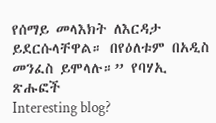የሰማይ መላእክት ለእርዳታ ይደርሱላቸዋል። በየዕለቱም በአዲስ መንፈስ ይሞላሉ።” የባሃኢ ጽሑፎች
Interesting blog?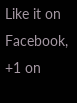Like it on Facebook, +1 on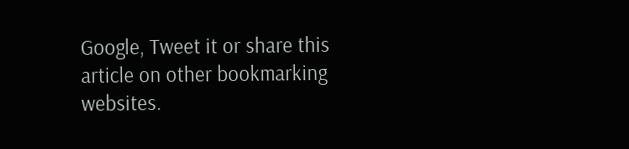Google, Tweet it or share this article on other bookmarking websites.